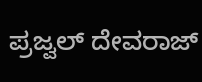ಪ್ರಜ್ವಲ್ ದೇವರಾಜ್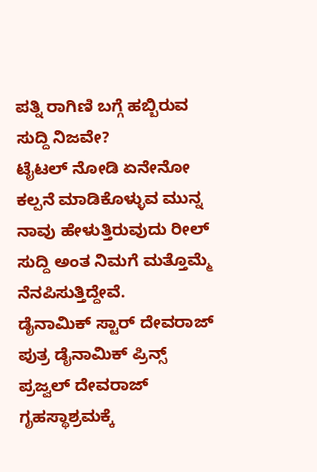ಪತ್ನಿ ರಾಗಿಣಿ ಬಗ್ಗೆ ಹಬ್ಬಿರುವ ಸುದ್ದಿ ನಿಜವೇ?
ಟೈಟಲ್ ನೋಡಿ ಏನೇನೋ ಕಲ್ಪನೆ ಮಾಡಿಕೊಳ್ಳುವ ಮುನ್ನ ನಾವು ಹೇಳುತ್ತಿರುವುದು ರೀಲ್ ಸುದ್ದಿ ಅಂತ ನಿಮಗೆ ಮತ್ತೊಮ್ಮೆ ನೆನಪಿಸುತ್ತಿದ್ದೇವೆ.
ಡೈನಾಮಿಕ್ ಸ್ಟಾರ್ ದೇವರಾಜ್ ಪುತ್ರ ಡೈನಾಮಿಕ್ ಪ್ರಿನ್ಸ್ ಪ್ರಜ್ವಲ್ ದೇವರಾಜ್ ಗೃಹಸ್ಥಾಶ್ರಮಕ್ಕೆ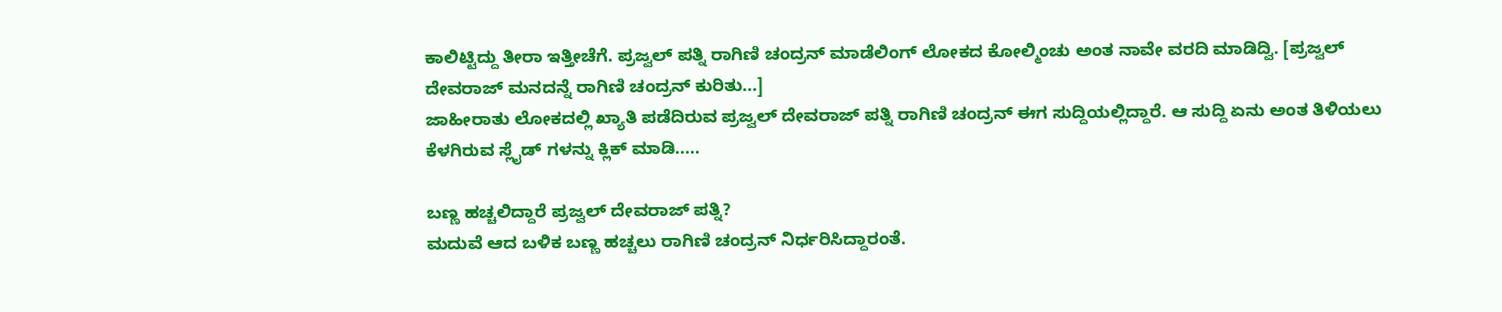ಕಾಲಿಟ್ಟಿದ್ದು ತೀರಾ ಇತ್ತೀಚೆಗೆ. ಪ್ರಜ್ವಲ್ ಪತ್ನಿ ರಾಗಿಣಿ ಚಂದ್ರನ್ ಮಾಡೆಲಿಂಗ್ ಲೋಕದ ಕೋಲ್ಮಿಂಚು ಅಂತ ನಾವೇ ವರದಿ ಮಾಡಿದ್ವಿ. [ಪ್ರಜ್ವಲ್ ದೇವರಾಜ್ ಮನದನ್ನೆ ರಾಗಿಣಿ ಚಂದ್ರನ್ ಕುರಿತು...]
ಜಾಹೀರಾತು ಲೋಕದಲ್ಲಿ ಖ್ಯಾತಿ ಪಡೆದಿರುವ ಪ್ರಜ್ವಲ್ ದೇವರಾಜ್ ಪತ್ನಿ ರಾಗಿಣಿ ಚಂದ್ರನ್ ಈಗ ಸುದ್ದಿಯಲ್ಲಿದ್ದಾರೆ. ಆ ಸುದ್ದಿ ಏನು ಅಂತ ತಿಳಿಯಲು ಕೆಳಗಿರುವ ಸ್ಲೈಡ್ ಗಳನ್ನು ಕ್ಲಿಕ್ ಮಾಡಿ.....

ಬಣ್ಣ ಹಚ್ಚಲಿದ್ದಾರೆ ಪ್ರಜ್ವಲ್ ದೇವರಾಜ್ ಪತ್ನಿ?
ಮದುವೆ ಆದ ಬಳಿಕ ಬಣ್ಣ ಹಚ್ಚಲು ರಾಗಿಣಿ ಚಂದ್ರನ್ ನಿರ್ಧರಿಸಿದ್ದಾರಂತೆ.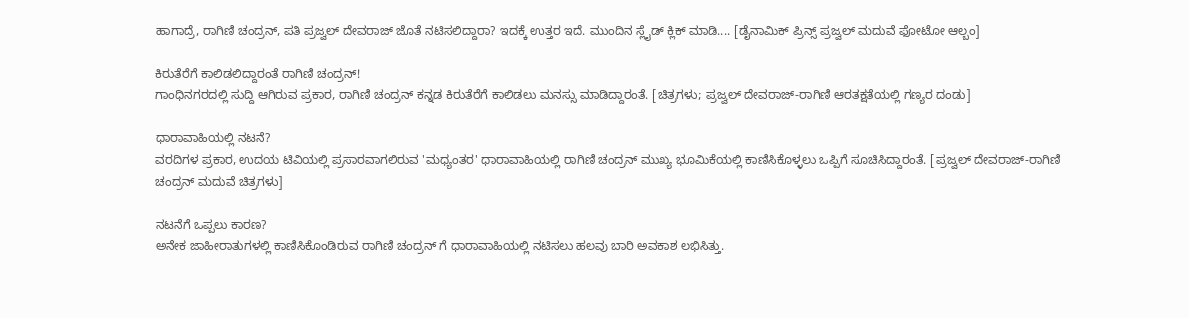ಹಾಗಾದ್ರೆ, ರಾಗಿಣಿ ಚಂದ್ರನ್, ಪತಿ ಪ್ರಜ್ವಲ್ ದೇವರಾಜ್ ಜೊತೆ ನಟಿಸಲಿದ್ದಾರಾ? ಇದಕ್ಕೆ ಉತ್ತರ ಇದೆ. ಮುಂದಿನ ಸ್ಲೈಡ್ ಕ್ಲಿಕ್ ಮಾಡಿ.... [ಡೈನಾಮಿಕ್ ಪ್ರಿನ್ಸ್ ಪ್ರಜ್ವಲ್ ಮದುವೆ ಫೋಟೋ ಆಲ್ಬಂ]

ಕಿರುತೆರೆಗೆ ಕಾಲಿಡಲಿದ್ದಾರಂತೆ ರಾಗಿಣಿ ಚಂದ್ರನ್!
ಗಾಂಧಿನಗರದಲ್ಲಿ ಸುದ್ದಿ ಆಗಿರುವ ಪ್ರಕಾರ, ರಾಗಿಣಿ ಚಂದ್ರನ್ ಕನ್ನಡ ಕಿರುತೆರೆಗೆ ಕಾಲಿಡಲು ಮನಸ್ಸು ಮಾಡಿದ್ದಾರಂತೆ. [ಚಿತ್ರಗಳು; ಪ್ರಜ್ವಲ್ ದೇವರಾಜ್-ರಾಗಿಣಿ ಆರತಕ್ಷತೆಯಲ್ಲಿ ಗಣ್ಯರ ದಂಡು]

ಧಾರಾವಾಹಿಯಲ್ಲಿ ನಟನೆ?
ವರದಿಗಳ ಪ್ರಕಾರ, ಉದಯ ಟಿವಿಯಲ್ಲಿ ಪ್ರಸಾರವಾಗಲಿರುವ 'ಮಧ್ಯಂತರ' ಧಾರಾವಾಹಿಯಲ್ಲಿ ರಾಗಿಣಿ ಚಂದ್ರನ್ ಮುಖ್ಯ ಭೂಮಿಕೆಯಲ್ಲಿ ಕಾಣಿಸಿಕೊಳ್ಳಲು ಒಪ್ಪಿಗೆ ಸೂಚಿಸಿದ್ದಾರಂತೆ. [ಪ್ರಜ್ವಲ್ ದೇವರಾಜ್-ರಾಗಿಣಿ ಚಂದ್ರನ್ ಮದುವೆ ಚಿತ್ರಗಳು]

ನಟನೆಗೆ ಒಪ್ಪಲು ಕಾರಣ?
ಅನೇಕ ಜಾಹೀರಾತುಗಳಲ್ಲಿ ಕಾಣಿಸಿಕೊಂಡಿರುವ ರಾಗಿಣಿ ಚಂದ್ರನ್ ಗೆ ಧಾರಾವಾಹಿಯಲ್ಲಿ ನಟಿಸಲು ಹಲವು ಬಾರಿ ಅವಕಾಶ ಲಭಿಸಿತ್ತು.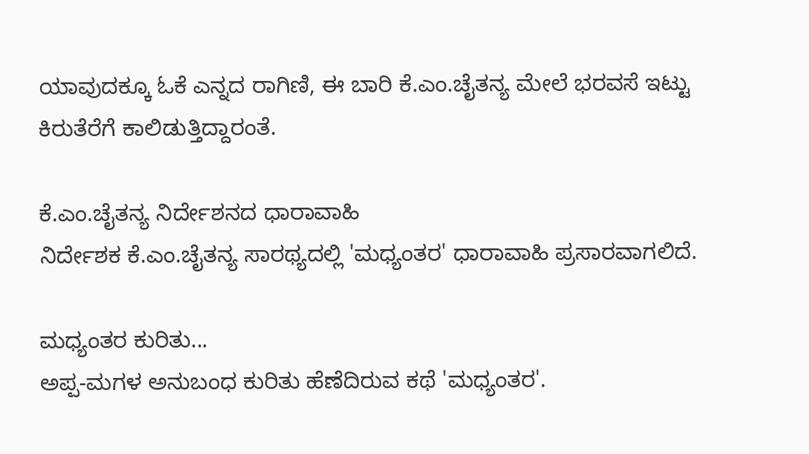ಯಾವುದಕ್ಕೂ ಓಕೆ ಎನ್ನದ ರಾಗಿಣಿ, ಈ ಬಾರಿ ಕೆ.ಎಂ.ಚೈತನ್ಯ ಮೇಲೆ ಭರವಸೆ ಇಟ್ಟು ಕಿರುತೆರೆಗೆ ಕಾಲಿಡುತ್ತಿದ್ದಾರಂತೆ.

ಕೆ.ಎಂ.ಚೈತನ್ಯ ನಿರ್ದೇಶನದ ಧಾರಾವಾಹಿ
ನಿರ್ದೇಶಕ ಕೆ.ಎಂ.ಚೈತನ್ಯ ಸಾರಥ್ಯದಲ್ಲಿ 'ಮಧ್ಯಂತರ' ಧಾರಾವಾಹಿ ಪ್ರಸಾರವಾಗಲಿದೆ.

ಮಧ್ಯಂತರ ಕುರಿತು...
ಅಪ್ಪ-ಮಗಳ ಅನುಬಂಧ ಕುರಿತು ಹೆಣೆದಿರುವ ಕಥೆ 'ಮಧ್ಯಂತರ'.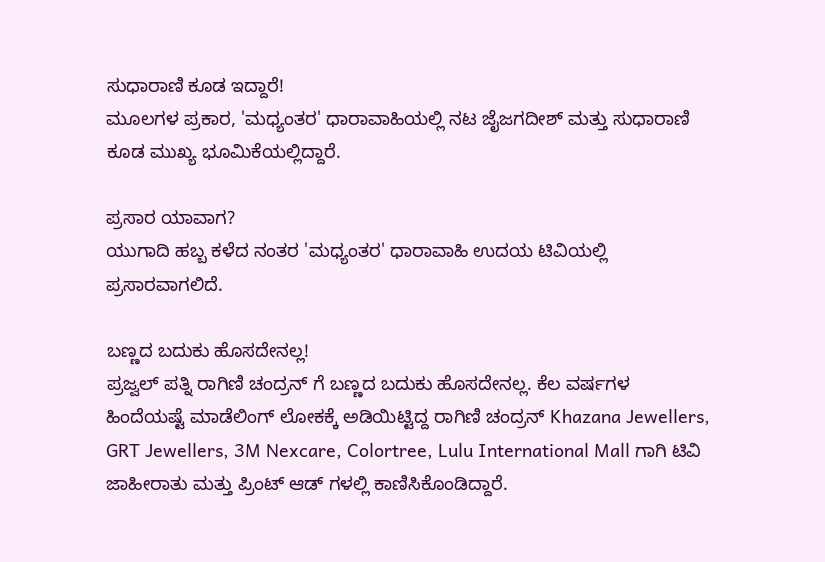ಸುಧಾರಾಣಿ ಕೂಡ ಇದ್ದಾರೆ!
ಮೂಲಗಳ ಪ್ರಕಾರ, 'ಮಧ್ಯಂತರ' ಧಾರಾವಾಹಿಯಲ್ಲಿ ನಟ ಜೈಜಗದೀಶ್ ಮತ್ತು ಸುಧಾರಾಣಿ ಕೂಡ ಮುಖ್ಯ ಭೂಮಿಕೆಯಲ್ಲಿದ್ದಾರೆ.

ಪ್ರಸಾರ ಯಾವಾಗ?
ಯುಗಾದಿ ಹಬ್ಬ ಕಳೆದ ನಂತರ 'ಮಧ್ಯಂತರ' ಧಾರಾವಾಹಿ ಉದಯ ಟಿವಿಯಲ್ಲಿ ಪ್ರಸಾರವಾಗಲಿದೆ.

ಬಣ್ಣದ ಬದುಕು ಹೊಸದೇನಲ್ಲ!
ಪ್ರಜ್ವಲ್ ಪತ್ನಿ ರಾಗಿಣಿ ಚಂದ್ರನ್ ಗೆ ಬಣ್ಣದ ಬದುಕು ಹೊಸದೇನಲ್ಲ. ಕೆಲ ವರ್ಷಗಳ ಹಿಂದೆಯಷ್ಟೆ ಮಾಡೆಲಿಂಗ್ ಲೋಕಕ್ಕೆ ಅಡಿಯಿಟ್ಟಿದ್ದ ರಾಗಿಣಿ ಚಂದ್ರನ್ Khazana Jewellers, GRT Jewellers, 3M Nexcare, Colortree, Lulu International Mall ಗಾಗಿ ಟಿವಿ ಜಾಹೀರಾತು ಮತ್ತು ಪ್ರಿಂಟ್ ಆಡ್ ಗಳಲ್ಲಿ ಕಾಣಿಸಿಕೊಂಡಿದ್ದಾರೆ.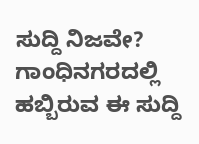ಸುದ್ದಿ ನಿಜವೇ?
ಗಾಂಧಿನಗರದಲ್ಲಿ ಹಬ್ಬಿರುವ ಈ ಸುದ್ದಿ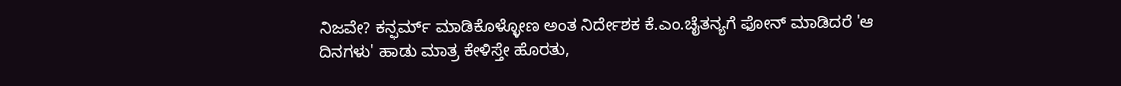ನಿಜವೇ? ಕನ್ಫರ್ಮ್ ಮಾಡಿಕೊಳ್ಳೋಣ ಅಂತ ನಿರ್ದೇಶಕ ಕೆ.ಎಂ.ಚೈತನ್ಯಗೆ ಫೋನ್ ಮಾಡಿದರೆ 'ಆ ದಿನಗಳು' ಹಾಡು ಮಾತ್ರ ಕೇಳಿಸ್ತೇ ಹೊರತು,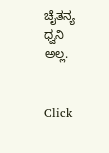ಚೈತನ್ಯ ಧ್ವನಿ ಅಲ್ಲ.


Click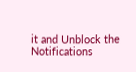it and Unblock the Notifications